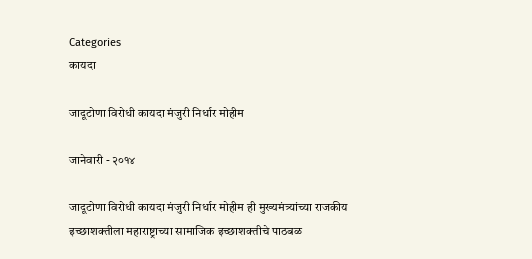Categories
कायदा

जादूटोणा विरोधी कायदा मंजुरी निर्धार मोहीम

जानेवारी - २०१४

जादूटोणा विरोधी कायदा मंजुरी निर्धार मोहीम ही मुख्यमंत्र्यांच्या राजकीय इच्छाशक्तीला महाराष्ट्राच्या सामाजिक इच्छाशक्तीचे पाठबळ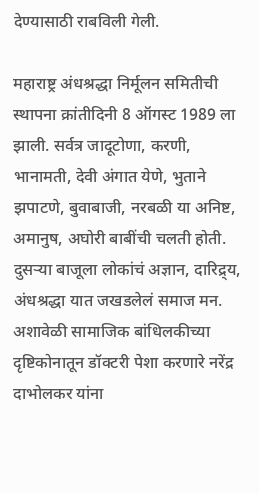देण्यासाठी राबविली गेली.

महाराष्ट्र अंधश्रद्धा निर्मूलन समितीची स्थापना क्रांतीदिनी 8 ऑगस्ट 1989 ला झाली. सर्वत्र जादूटोणा, करणी, भानामती, देवी अंगात येणे, भुताने झपाटणे, बुवाबाजी, नरबळी या अनिष्ट, अमानुष, अघोरी बाबींची चलती होती. दुसर्‍या बाजूला लोकांचं अज्ञान, दारिद्र्य, अंधश्रद्धा यात जखडलेलं समाज मन. अशावेळी सामाजिक बांधिलकीच्या दृष्टिकोनातून डॉक्टरी पेशा करणारे नरेंद्र दाभोलकर यांना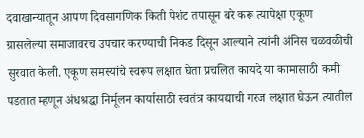दवाखान्यातून आपण दिवसागणिक किती पेशंट तपासून बरे करू त्यापेक्षा एकूण ग्रासलेल्या समाजावरच उपचार करण्याची निकड दिसून आल्याने त्यांनी अंनिस चळवळीची सुरवात केली. एकूण समस्यांचे स्वरूप लक्षात घेता प्रचलित कायदे या कामासाठी कमी पडतात म्हणून अंधश्रद्धा निर्मूलन कार्यासाठी स्वतंत्र कायद्याची गरज लक्षात घेऊन त्यातील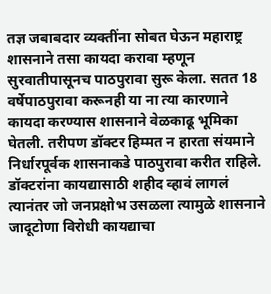तज्ञ जबाबदार व्यक्तींना सोबत घेऊन महाराष्ट्र शासनाने तसा कायदा करावा म्हणून सुरवातीपासूनच पाठपुरावा सुरू केला. सतत 18 वर्षेपाठपुरावा करूनही या ना त्या कारणाने कायदा करण्यास शासनाने वेळकाढू भूमिका घेतली. तरीपण डॉक्टर हिम्मत न हारता संयमाने निर्धारपूर्वक शासनाकडे पाठपुरावा करीत राहिले. डॉक्टरांना कायद्यासाठी शहीद व्हावं लागलं त्यानंतर जो जनप्रक्षोभ उसळला त्यामुळे शासनाने जादूटोणा विरोधी कायद्याचा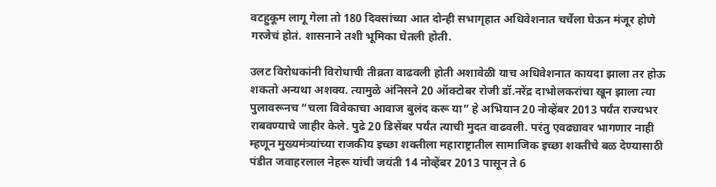वटहुकूम लागू गेला तो 180 दिवसांच्या आत दोन्ही सभागृहात अधिवेशनात चर्चेला घेऊन मंजूर होणे गरजेचं होतं. शासनाने तशी भूमिका घेतली होती.

उलट विरोधकांनी विरोधाची तीव्रता वाढवली होती अशावेळी याच अधिवेशनात कायदा झाला तर होऊ शकतो अन्यथा अशक्य. त्यामुळे अंनिसने 20 ऑक्टोबर रोजी डॉ.नरेंद्र दाभोलकरांचा खून झाला त्या पुलावरूनच “चला विवेकाचा आवाज बुलंद करू या” हे अभियान 20 नोव्हेंबर 2013 पर्यंत राज्यभर राबवण्याचे जाहीर केले. पुढे 20 डिसेंबर पर्यंत त्याची मुदत वाढवली. परंतु एवढ्यावर भागणार नाही म्हणून मुख्यमंत्र्यांच्या राजकीय इच्छा शक्तीला महाराष्ट्रातील सामाजिक इच्छा शक्तीचे बळ देण्यासाठी पंडीत जवाहरलाल नेहरू यांची जयंती 14 नोव्हेंबर 2013 पासून ते 6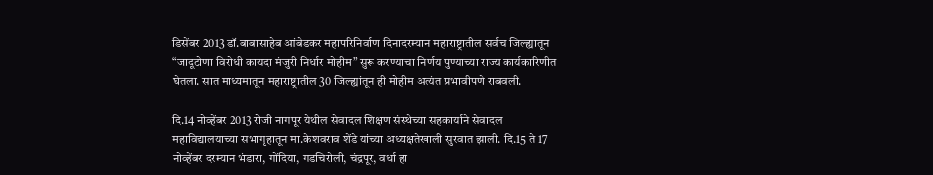डिसेंबर 2013 डॉ.बाबासाहेब आंबेडकर महापरिनिर्वाण दिनादरम्यान महाराष्ट्रातील सर्वच जिल्ह्यातून “जादूटोणा विरोधी कायदा मंजुरी निर्धार मोहीम” सुरू करण्याचा निर्णय पुण्याच्या राज्य कार्यकारिणीत घेतला. सात माध्यमातून महाराष्ट्रातील 30 जिल्ह्यांतून ही मोहीम अत्यंत प्रभावीपणे राबवली.

दि.14 नोव्हेंबर 2013 रोजी नागपूर येथील सेवादल शिक्षण संस्थेच्या सहकार्याने सेवादल महाविद्यालयाच्या सभागृहातून मा.केशवराव शेंडे यांच्या अध्यक्षतेखाली सुरवात झाली. दि.15 ते 17 नोव्हेंबर दरम्यान भंडारा, गोंदिया, गडचिरोली, चंद्रपूर, वर्धा हा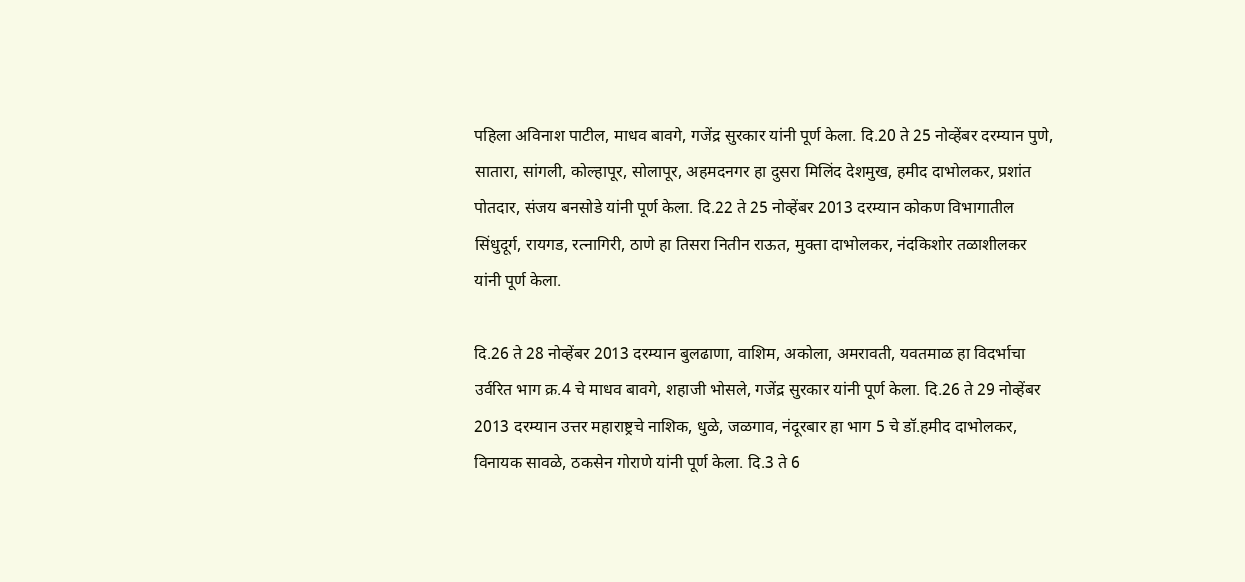पहिला अविनाश पाटील, माधव बावगे, गजेंद्र सुरकार यांनी पूर्ण केला. दि.20 ते 25 नोव्हेंबर दरम्यान पुणे, सातारा, सांगली, कोल्हापूर, सोलापूर, अहमदनगर हा दुसरा मिलिंद देशमुख, हमीद दाभोलकर, प्रशांत पोतदार, संजय बनसोडे यांनी पूर्ण केला. दि.22 ते 25 नोव्हेंबर 2013 दरम्यान कोकण विभागातील सिंधुदूर्ग, रायगड, रत्नागिरी, ठाणे हा तिसरा नितीन राऊत, मुक्ता दाभोलकर, नंदकिशोर तळाशीलकर यांनी पूर्ण केला.

दि.26 ते 28 नोव्हेंबर 2013 दरम्यान बुलढाणा, वाशिम, अकोला, अमरावती, यवतमाळ हा विदर्भाचा उर्वरित भाग क्र.4 चे माधव बावगे, शहाजी भोसले, गजेंद्र सुरकार यांनी पूर्ण केला. दि.26 ते 29 नोव्हेंबर 2013 दरम्यान उत्तर महाराष्ट्रचे नाशिक, धुळे, जळगाव, नंदूरबार हा भाग 5 चे डॉ.हमीद दाभोलकर, विनायक सावळे, ठकसेन गोराणे यांनी पूर्ण केला. दि.3 ते 6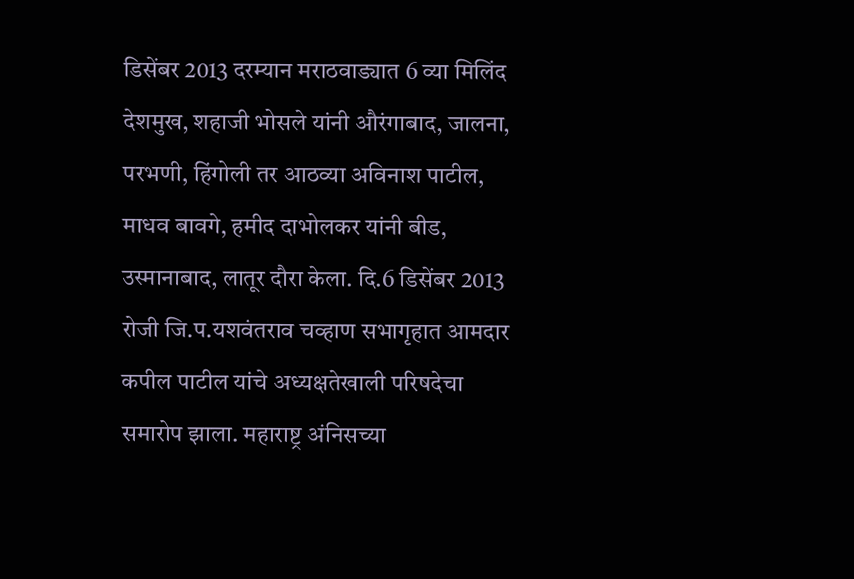डिसेंबर 2013 दरम्यान मराठवाड्यात 6 व्या मिलिंद देशमुख, शहाजी भोसले यांनी औरंगाबाद, जालना, परभणी, हिंगोली तर आठव्या अविनाश पाटील, माधव बावगे, हमीद दाभोलकर यांनी बीड, उस्मानाबाद, लातूर दौरा केला. दि.6 डिसेंबर 2013 रोजी जि.प.यशवंतराव चव्हाण सभागृहात आमदार कपील पाटील यांचे अध्यक्षतेखाली परिषदेचा समारोप झाला. महाराष्ट्र अंनिसच्या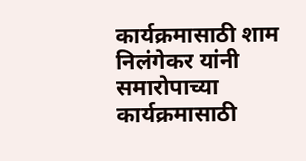कार्यक्रमासाठी शाम निलंगेकर यांनी समारोपाच्या कार्यक्रमासाठी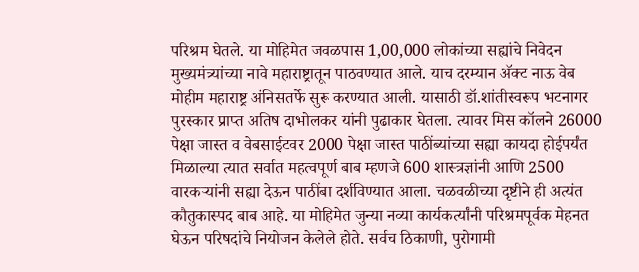परिश्रम घेतले. या मोहिमेत जवळपास 1,00,000 लोकांच्या सह्यांचे निवेदन मुख्यमंत्र्यांच्या नावे महाराष्ट्रातून पाठवण्यात आले. याच दरम्यान अ‍ॅक्ट नाऊ वेब मोहीम महाराष्ट्र अंनिसतर्फे सुरू करण्यात आली. यासाठी डॉ.शांतीस्वरूप भटनागर पुरस्कार प्राप्त अतिष दाभोलकर यांनी पुढाकार घेतला. त्यावर मिस कॉलने 26000 पेक्षा जास्त व वेबसाईटवर 2000 पेक्षा जास्त पाठींब्यांच्या सह्या कायदा होईपर्यंत मिळाल्या त्यात सर्वात महत्वपूर्ण बाब म्हणजे 600 शास्त्रज्ञांनी आणि 2500 वारकर्‍यांनी सह्या देऊन पाठींबा दर्शविण्यात आला. चळवळीच्या दृष्टीने ही अत्यंत कौतुकास्पद बाब आहे. या मोहिमेत जुन्या नव्या कार्यकर्त्यांनी परिश्रमपूर्वक मेहनत घेऊन परिषदांचे नियोजन केलेले होते. सर्वच ठिकाणी, पुरोगामी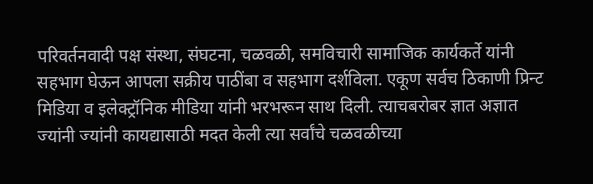परिवर्तनवादी पक्ष संस्था, संघटना, चळवळी, समविचारी सामाजिक कार्यकर्ते यांनी सहभाग घेऊन आपला सक्रीय पाठींबा व सहभाग दर्शविला. एकूण सर्वच ठिकाणी प्रिन्ट मिडिया व इलेक्ट्रॉनिक मीडिया यांनी भरभरून साथ दिली. त्याचबरोबर ज्ञात अज्ञात ज्यांनी ज्यांनी कायद्यासाठी मदत केली त्या सर्वांचे चळवळीच्या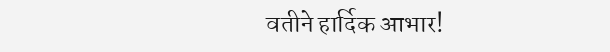वतीने हार्दिक आभार!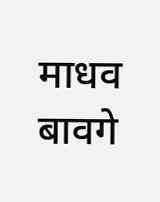माधव बावगे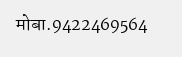मोबा.9422469564